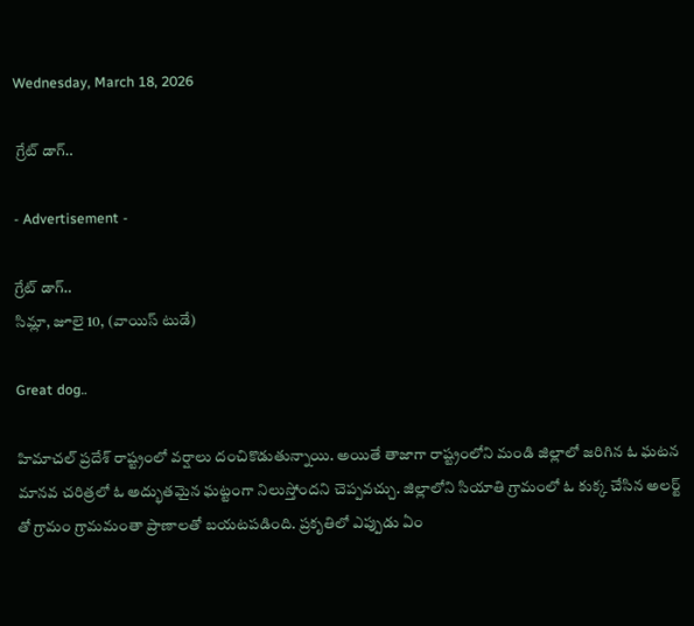Wednesday, March 18, 2026

 గ్రేట్ డాగ్..

- Advertisement -

గ్రేట్ డాగ్..
సిమ్లా, జూలై 10, (వాయిస్ టుడే)

Great dog..

హిమాచల్ ప్రదేశ్ రాష్ట్రంలో వర్షాలు దంచికొడుతున్నాయి. అయితే తాజాగా రాష్ట్రంలోని మండి జిల్లాలో జరిగిన ఓ ఘటన మానవ చరిత్రలో ఓ అద్భుతమైన ఘట్టంగా నిలుస్తోందని చెప్పవచ్చు. జిల్లాలోని సియాతి గ్రామంలో ఓ కుక్క చేసిన అలర్ట్ తో గ్రామం గ్రామమంతా ప్రాణాలతో బయటపడింది. ప్రకృతిలో ఎప్పుడు ఏం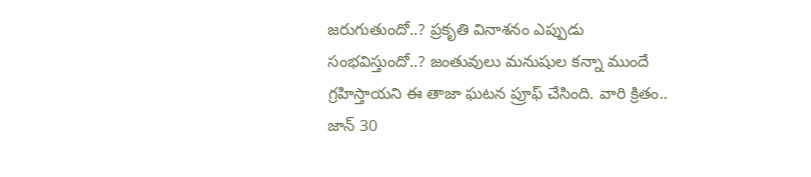జరుగుతుందో..? ప్రకృతి వినాశనం ఎప్పుడు సంభవిస్తుందో..? జంతువులు మనుషుల కన్నా ముందే గ్రహిస్తాయని ఈ తాజా ఘటన ప్రూఫ్ చేసింది. వారి క్రితం.. జాన్ 30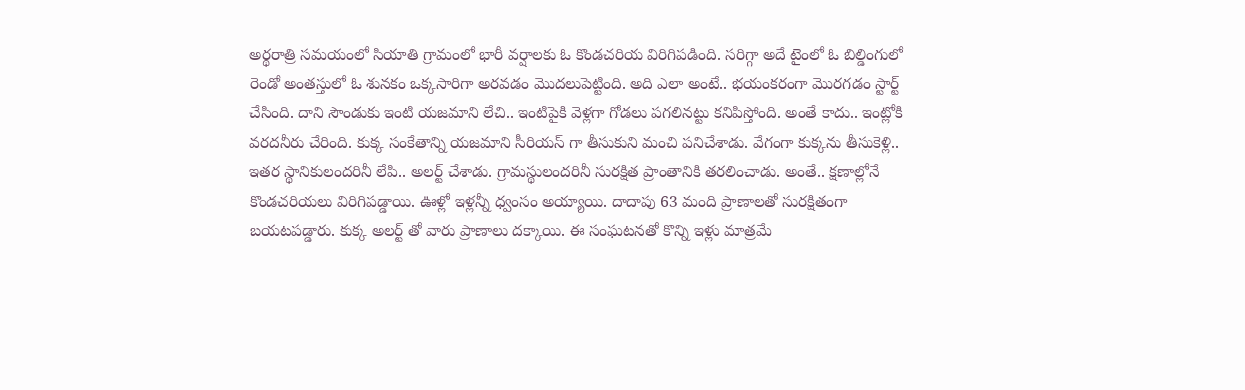అర్థరాత్రి సమయంలో సియాతి గ్రామంలో భారీ వర్షాలకు ఓ కొండచరియ విరిగిపడింది. సరిగ్గా అదే టైంలో ఓ బిల్డింగులో రెండో అంతస్తులో ఓ శునకం ఒక్కసారిగా అరవడం మొదలుపెట్టింది. అది ఎలా అంటే.. భయంకరంగా మొరగడం స్టార్ట్ చేసింది. దాని సౌండుకు ఇంటి యజమాని లేచి.. ఇంటిపైకి వెళ్లగా గోడలు పగలినట్టు కనిపిస్తోంది. అంతే కాదు.. ఇంట్లోకి వరదనీరు చేరింది. కుక్క సంకేతాన్ని యజమాని సీరియస్ గా తీసుకుని మంచి పనిచేశాడు. వేగంగా కుక్కను తీసుకెళ్లి.. ఇతర స్థానికులందరినీ లేపి.. అలర్ట్ చేశాడు. గ్రామస్థులందరినీ సురక్షిత ప్రాంతానికి తరలించాడు. అంతే.. క్షణాల్లోనే కొండచరియలు విరిగిపడ్డాయి. ఊళ్లో ఇళ్లన్నీ ధ్వంసం అయ్యాయి. దాదాపు 63 మంది ప్రాణాలతో సురక్షితంగా బయటపడ్డారు. కుక్క అలర్ట్ తో వారు ప్రాణాలు దక్కాయి. ఈ సంఘటనతో కొన్ని ఇళ్లు మాత్రమే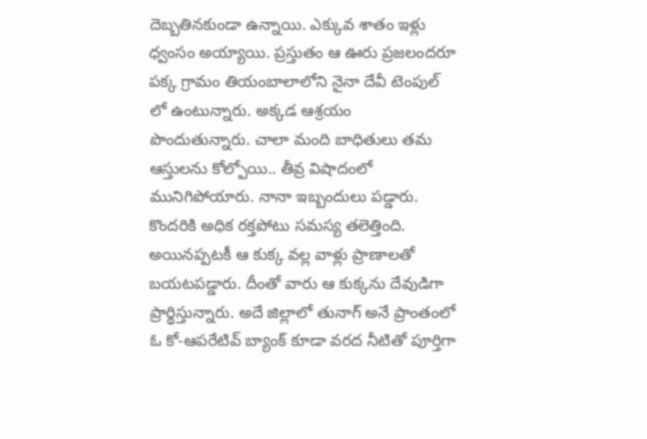దెబ్బతినకుండా ఉన్నాయి. ఎక్కువ శాతం ఇళ్లు ధ్వంసం అయ్యాయి. ప్రస్తుతం ఆ ఊరు ప్రజలందరూ పక్క గ్రామం తియంబాలాలోని నైనా దేవీ టెంపుల్ లో ఉంటున్నారు. అక్కడ ఆశ్రయం పొందుతున్నారు. చాలా మంది బాధితులు తమ ఆస్తులను కోల్పోయి.. తీవ్ర విషాదంలో మునిగిపోయారు. నానా ఇబ్బందులు పడ్డారు. కొందరికి అధిక రక్తపోటు సమస్య తలెత్తింది. అయినప్పటకీ ఆ కుక్క వల్ల వాళ్లు ప్రాణాలతో బయటపడ్డారు. దీంతో వారు ఆ కుక్కను దేవుడిగా ప్రార్థిస్తున్నారు. అదే జిల్లాలో తునాగ్ అనే ప్రాంతంలో ఓ కో-ఆపరేటివ్ బ్యాంక్ కూడా వరద నీటితో పూర్తిగా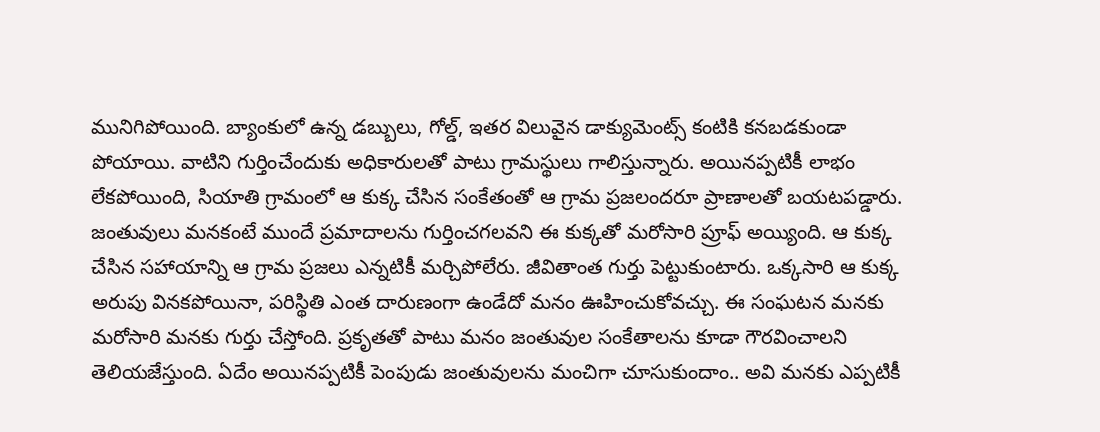మునిగిపోయింది. బ్యాంకులో ఉన్న డబ్బులు, గోల్డ్, ఇతర విలువైన డాక్యుమెంట్స్ కంటికి కనబడకుండా పోయాయి. వాటిని గుర్తించేందుకు అధికారులతో పాటు గ్రామస్థులు గాలిస్తున్నారు. అయినప్పటికీ లాభం లేకపోయింది, సియాతి గ్రామంలో ఆ కుక్క చేసిన సంకేతంతో ఆ గ్రామ ప్రజలందరూ ప్రాణాలతో బయటపడ్డారు. జంతువులు మనకంటే ముందే ప్రమాదాలను గుర్తించగలవని ఈ కుక్కతో మరోసారి ప్రూఫ్ అయ్యింది. ఆ కుక్క చేసిన సహాయాన్ని ఆ గ్రామ ప్రజలు ఎన్నటికీ మర్చిపోలేరు. జీవితాంత గుర్తు పెట్టుకుంటారు. ఒక్కసారి ఆ కుక్క అరుపు వినకపోయినా, పరిస్థితి ఎంత దారుణంగా ఉండేదో మనం ఊహించుకోవచ్చు. ఈ సంఘటన మనకు మరోసారి మనకు గుర్తు చేస్తోంది. ప్రకృతతో పాటు మనం జంతువుల సంకేతాలను కూడా గౌరవించాలని తెలియజేస్తుంది. ఏదేం అయినప్పటికీ పెంపుడు జంతువులను మంచిగా చూసుకుందాం.. అవి మనకు ఎప్పటికీ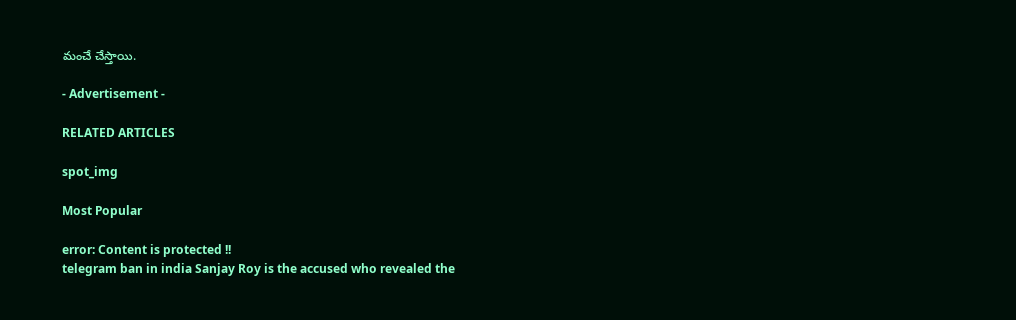మంచే చేస్తాయి.

- Advertisement -

RELATED ARTICLES

spot_img

Most Popular

error: Content is protected !!
telegram ban in india Sanjay Roy is the accused who revealed the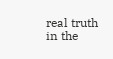real truth in the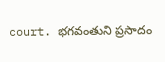court. భగవంతుని ప్రసాదం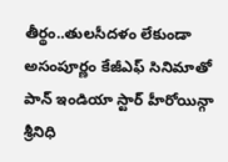తీర్థం..తులసీదళం లేకుండా అసంపూర్ణం కేజీఎఫ్ సినిమాతో పాన్ ఇండియా స్టార్ హీరోయిన్గా శ్రీనిధి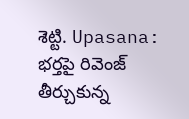శెట్టి. Upasana: భర్తపై రివెంజ్ తీర్చుకున్న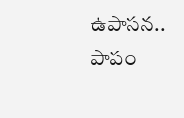ఉపాసన.. పాపం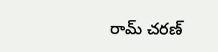రామ్ చరణ్